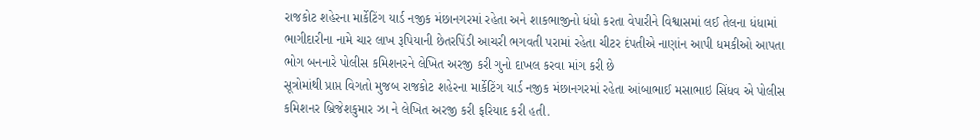રાજકોટ શહેરના માર્કેટિંગ યાર્ડ નજીક મંછાનગરમાં રહેતા અને શાકભાજીનો ધંધો કરતા વેપારીને વિશ્વાસમાં લઈ તેલના ધંધામાં ભાગીદારીના નામે ચાર લાખ રૂપિયાની છેતરપિંડી આચરી ભગવતી પરામાં રહેતા ચીટર દંપતીએ નાણાંન આપી ધમકીઓ આપતા ભોગ બનનારે પોલીસ કમિશનરને લેખિત અરજી કરી ગુનો દાખલ કરવા માંગ કરી છે
સૂત્રોમાંથી પ્રાપ્ત વિગતો મુજબ રાજકોટ શહેરના માર્કેટિંગ યાર્ડ નજીક મંછાનગરમાં રહેતા આંબાભાઈ મસાભાઇ સિંધવ એ પોલીસ કમિશનર બ્રિજેશકુમાર ઝા ને લેખિત અરજી કરી ફરિયાદ કરી હતી.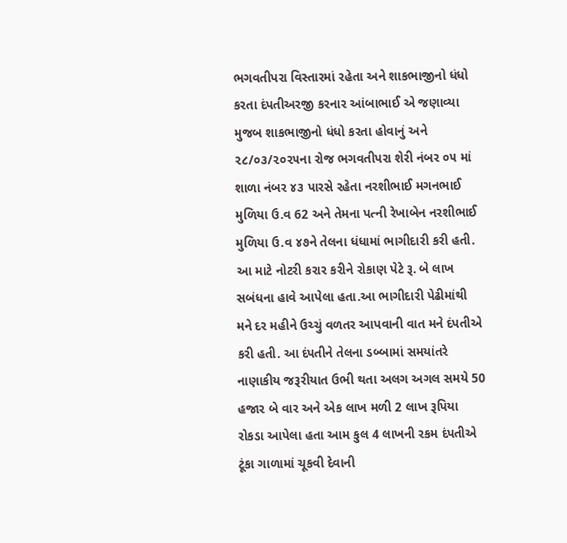ભગવતીપરા વિસ્તારમાં રહેતા અને શાકભાજીનો ધંધો કરતા દંપતીઅરજી કરનાર આંબાભાઈ એ જણાવ્યા મુજબ શાકભાજીનો ધંધો કરતા હોવાનું અને ૨૮/૦૩/૨૦૨૫ના રોજ ભગવતીપરા શેરી નંબર ૦૫ માં શાળા નંબર ૪૩ પારસે રહેતા નરશીભાઈ મગનભાઈ મુળિયા ઉ.વ 62 અને તેમના પત્ની રેખાબેન નરશીભાઈ મુળિયા ઉ.વ ૪૭ને તેલના ધંધામાં ભાગીદારી કરી હતી.
આ માટે નોટરી કરાર કરીને રોકાણ પેટે રૂ. બે લાખ સબંધના હાવે આપેલા હતા.આ ભાગીદારી પેઢીમાંથી મને દર મહીને ઉચ્ચું વળતર આપવાની વાત મને દંપતીએ કરી હતી. આ દંપતીને તેલના ડબ્બામાં સમયાંતરે નાણાકીય જરૂરીયાત ઉભી થતા અલગ અગલ સમયે 50 હજાર બે વાર અને એક લાખ મળી 2 લાખ રૂપિયા રોકડા આપેલા હતા આમ કુલ 4 લાખની રકમ દંપતીએ ટૂંકા ગાળામાં ચૂકવી દેવાની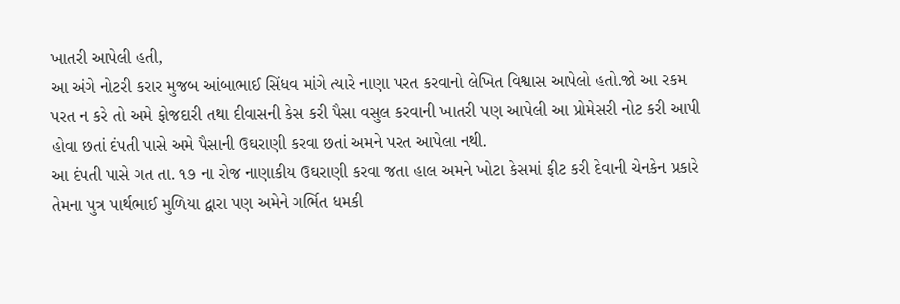ખાતરી આપેલી હતી,
આ અંગે નોટરી કરાર મુજબ આંબાભાઈ સિંધવ માંગે ત્યારે નાણા પરત કરવાનો લેખિત વિશ્વાસ આપેલો હતો.જો આ રકમ પરત ન કરે તો અમે ફોજદારી તથા દીવાસની કેસ કરી પૈસા વસુલ કરવાની ખાતરી પણ આપેલી આ પ્રોમેસરી નોટ કરી આપી હોવા છતાં દંપતી પાસે અમે પૈસાની ઉઘરાણી કરવા છતાં અમને પરત આપેલા નથી.
આ દંપતી પાસે ગત તા. ૧૭ ના રોજ નાણાકીય ઉઘરાણી કરવા જતા હાલ અમને ખોટા કેસમાં ફીટ કરી દેવાની ચેનકેન પ્રકારે તેમના પુત્ર પાર્થભાઈ મુળિયા દ્વારા પણ અમેને ગર્ભિત ધમકી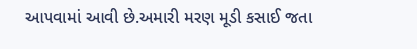આપવામાં આવી છે.અમારી મરણ મૂડી કસાઈ જતા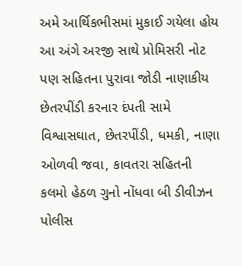અમે આર્થિકભીસમાં મુકાઈ ગયેલા હોય આ અંગે અરજી સાથે પ્રોમિસરી નોટ પણ સહિતના પુરાવા જોડી નાણાકીય છેતરપીંડી કરનાર દંપતી સામે વિશ્વાસઘાત, છેતરપીંડી, ધમકી, નાણા ઓળવી જવા, કાવતરા સહિતની કલમો હેઠળ ગુનો નોંધવા બી ડીવીઝન પોલીસ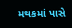મથકમાં પાસે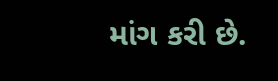માંગ કરી છે.